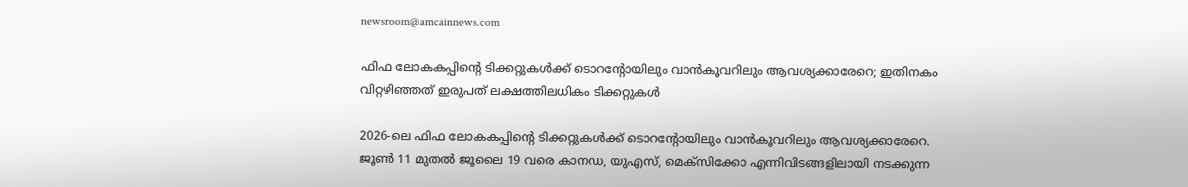newsroom@amcainnews.com

ഫിഫ ലോകകപ്പിൻ്റെ ടിക്കറ്റുകൾക്ക് ടൊറൻ്റോയിലും വാൻകൂവറിലും ആവശ്യക്കാരേറെ; ഇതിനകം വിറ്റഴിഞ്ഞത് ഇരുപത് ലക്ഷത്തിലധികം ടിക്കറ്റുകൾ

2026-ലെ ഫിഫ ലോകകപ്പിൻ്റെ ടിക്കറ്റുകൾക്ക് ടൊറൻ്റോയിലും വാൻകൂവറിലും ആവശ്യക്കാരേറെ. ജൂൺ 11 മുതൽ ജൂലൈ 19 വരെ കാനഡ, യുഎസ്, മെക്സിക്കോ എന്നിവിടങ്ങളിലായി നടക്കുന്ന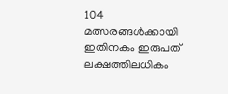104 മത്സരങ്ങൾക്കായി ഇതിനകം ഇരുപത് ലക്ഷത്തിലധികം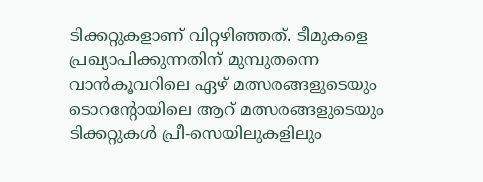ടിക്കറ്റുകളാണ് വിറ്റഴിഞ്ഞത്. ടീമുകളെ പ്രഖ്യാപിക്കുന്നതിന് മുമ്പുതന്നെ വാൻകൂവറിലെ ഏഴ് മത്സരങ്ങളുടെയും ടൊറൻ്റോയിലെ ആറ് മത്സരങ്ങളുടെയും ടിക്കറ്റുകൾ പ്രീ-സെയിലുകളിലും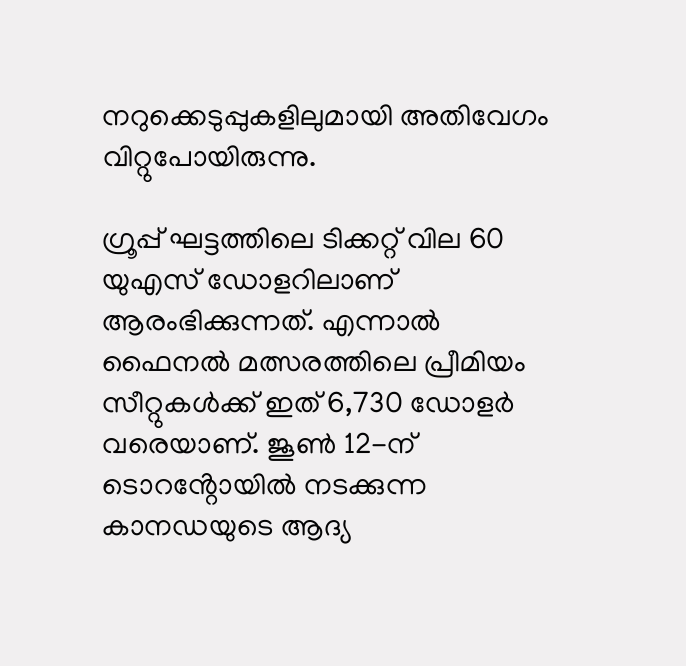നറുക്കെടുപ്പുകളിലുമായി അതിവേഗം വിറ്റുപോയിരുന്നു.

ഗ്രൂപ്പ് ഘട്ടത്തിലെ ടിക്കറ്റ് വില 60 യുഎസ് ഡോളറിലാണ് ആരംഭിക്കുന്നത്. എന്നാൽ ഫൈനൽ മത്സരത്തിലെ പ്രീമിയം സീറ്റുകൾക്ക് ഇത് 6,730 ഡോളർ വരെയാണ്. ജൂൺ 12-ന് ടൊറൻ്റോയിൽ നടക്കുന്ന കാനഡയുടെ ആദ്യ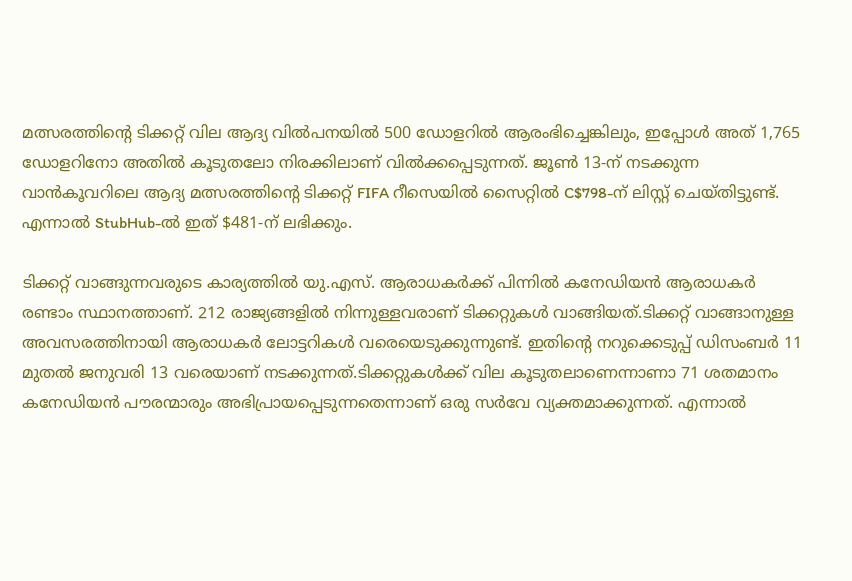മത്സരത്തിൻ്റെ ടിക്കറ്റ് വില ആദ്യ വിൽപനയിൽ 500 ഡോളറിൽ ആരംഭിച്ചെങ്കിലും, ഇപ്പോൾ അത് 1,765 ഡോളറിനോ അതിൽ കൂടുതലോ നിരക്കിലാണ് വിൽക്കപ്പെടുന്നത്. ജൂൺ 13-ന് നടക്കുന്ന വാൻകൂവറിലെ ആദ്യ മത്സരത്തിൻ്റെ ടിക്കറ്റ് FIFA റീസെയിൽ സൈറ്റിൽ C$798-ന് ലിസ്റ്റ് ചെയ്തിട്ടുണ്ട്. എന്നാൽ StubHub-ൽ ഇത് $481-ന് ലഭിക്കും.

ടിക്കറ്റ് വാങ്ങുന്നവരുടെ കാര്യത്തിൽ യു.എസ്. ആരാധകർക്ക് പിന്നിൽ കനേഡിയൻ ആരാധകർ രണ്ടാം സ്ഥാനത്താണ്. 212 രാജ്യങ്ങളിൽ നിന്നുള്ളവരാണ് ടിക്കറ്റുകൾ വാങ്ങിയത്.ടിക്കറ്റ് വാങ്ങാനുള്ള അവസരത്തിനായി ആരാധകർ ലോട്ടറികൾ വരെയെടുക്കുന്നുണ്ട്. ഇതിൻ്റെ നറുക്കെടുപ്പ് ഡിസംബർ 11 മുതൽ ജനുവരി 13 വരെയാണ് നടക്കുന്നത്.ടിക്കറ്റുകൾക്ക് വില കൂടുതലാണെന്നാണാ 71 ശതമാനം കനേഡിയൻ പൗരന്മാരും അഭിപ്രായപ്പെടുന്നതെന്നാണ് ഒരു സർവേ വ്യക്തമാക്കുന്നത്. എന്നാൽ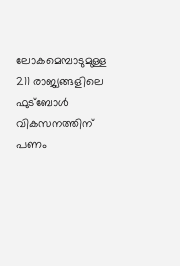ലോകമെമ്പാടുമുള്ള 211 രാജ്യങ്ങളിലെ ഫുട്ബോൾ വികസനത്തിന് പണം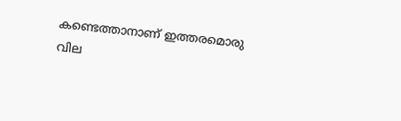കണ്ടെത്താനാണ് ഇത്തരമൊരു വില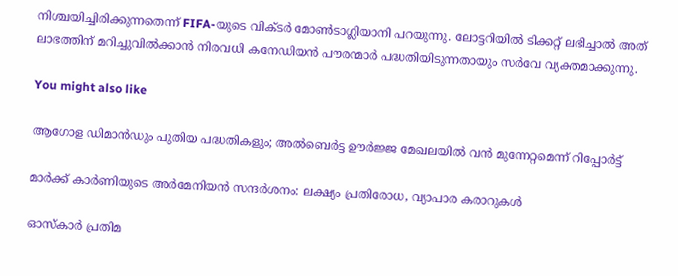നിശ്ചയിച്ചിരിക്കുന്നതെന്ന് FIFA-യുടെ വിക്ടർ മോൺടാഗ്ലിയാനി പറയുന്നു. ലോട്ടറിയിൽ ടിക്കറ്റ് ലഭിച്ചാൽ അത് ലാഭത്തിന് മറിച്ചുവിൽക്കാൻ നിരവധി കനേഡിയൻ പൗരന്മാർ പദ്ധതിയിടുന്നതായും സർവേ വ്യക്തമാക്കുന്നു.

You might also like

ആഗോള ഡിമാൻഡും പുതിയ പദ്ധതികളും; അൽബെർട്ട ഊർജ്ജ മേഖലയിൽ വൻ മുന്നേറ്റമെന്ന് റിപ്പോർട്ട്

മാർക്ക് കാർണിയുടെ അർമേനിയൻ സന്ദർശനം: ലക്ഷ്യം പ്രതിരോധ, വ്യാപാര കരാറുകൾ

ഓസ്കാർ പ്രതിമ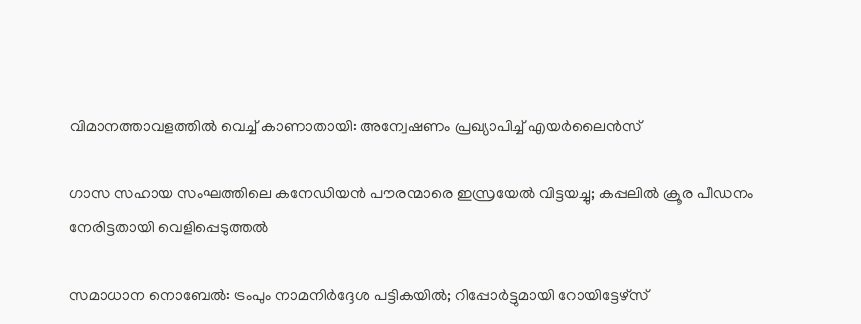വിമാനത്താവളത്തിൽ വെച്ച് കാണാതായി: അന്വേഷണം പ്രഖ്യാപിച്ച് എയർലൈൻസ്

ഗാസ സഹായ സംഘത്തിലെ കനേഡിയൻ പൗരന്മാരെ ഇസ്രയേൽ വിട്ടയച്ചു; കപ്പലിൽ ക്രൂര പീഡനം നേരിട്ടതായി വെളിപ്പെടുത്തൽ

സമാധാന നൊബേല്‍: ട്രംപും നാമനിര്‍ദ്ദേശ പട്ടികയില്‍; റിപ്പോര്‍ട്ടുമായി റോയിട്ടേഴ്സ്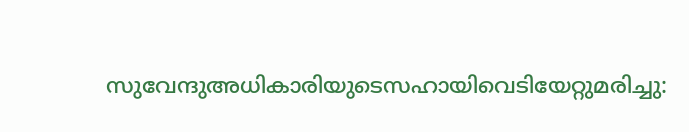സുവേന്ദുഅധികാരിയുടെസഹായിവെടിയേറ്റുമരിച്ചു: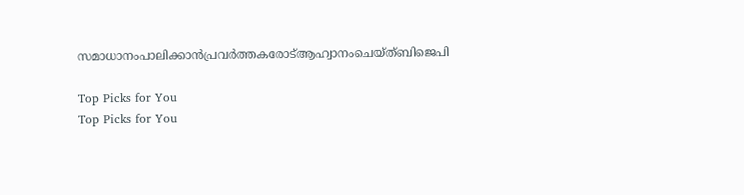സമാധാനംപാലിക്കാൻപ്രവർത്തകരോട്ആഹ്വാനംചെയ്ത്ബിജെപി

Top Picks for You
Top Picks for You